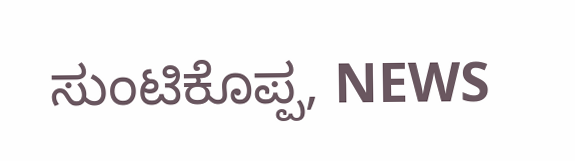ಸುಂಟಿಕೊಪ್ಪ, NEWS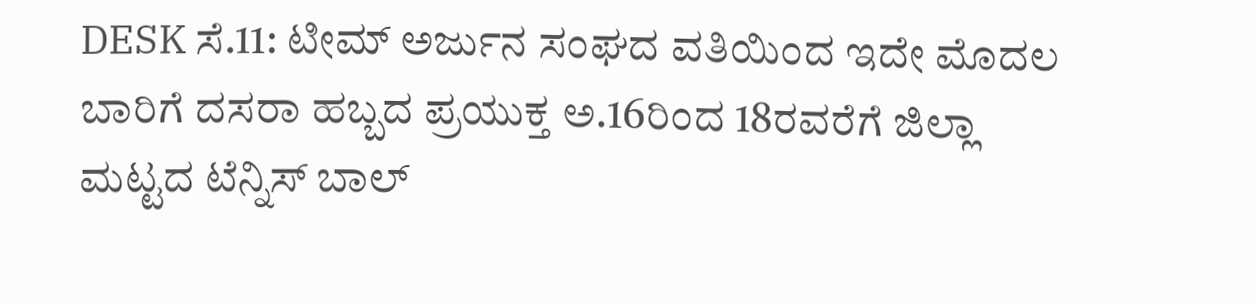DESK ಸೆ.11: ಟೀಮ್ ಅರ್ಜುನ ಸಂಘದ ವತಿಯಿಂದ ಇದೇ ಮೊದಲ ಬಾರಿಗೆ ದಸರಾ ಹಬ್ಬದ ಪ್ರಯುಕ್ತ ಅ.16ರಿಂದ 18ರವರೆಗೆ ಜಿಲ್ಲಾ ಮಟ್ಟದ ಟೆನ್ನಿಸ್ ಬಾಲ್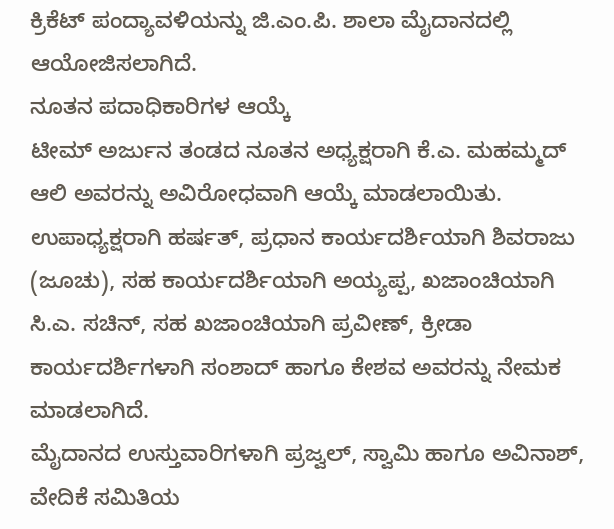ಕ್ರಿಕೆಟ್ ಪಂದ್ಯಾವಳಿಯನ್ನು ಜಿ.ಎಂ.ಪಿ. ಶಾಲಾ ಮೈದಾನದಲ್ಲಿ ಆಯೋಜಿಸಲಾಗಿದೆ.
ನೂತನ ಪದಾಧಿಕಾರಿಗಳ ಆಯ್ಕೆ
ಟೀಮ್ ಅರ್ಜುನ ತಂಡದ ನೂತನ ಅಧ್ಯಕ್ಷರಾಗಿ ಕೆ.ಎ. ಮಹಮ್ಮದ್ ಆಲಿ ಅವರನ್ನು ಅವಿರೋಧವಾಗಿ ಆಯ್ಕೆ ಮಾಡಲಾಯಿತು.
ಉಪಾಧ್ಯಕ್ಷರಾಗಿ ಹರ್ಷತ್, ಪ್ರಧಾನ ಕಾರ್ಯದರ್ಶಿಯಾಗಿ ಶಿವರಾಜು (ಜೂಚು), ಸಹ ಕಾರ್ಯದರ್ಶಿಯಾಗಿ ಅಯ್ಯಪ್ಪ, ಖಜಾಂಚಿಯಾಗಿ ಸಿ.ಎ. ಸಚಿನ್, ಸಹ ಖಜಾಂಚಿಯಾಗಿ ಪ್ರವೀಣ್, ಕ್ರೀಡಾ ಕಾರ್ಯದರ್ಶಿಗಳಾಗಿ ಸಂಶಾದ್ ಹಾಗೂ ಕೇಶವ ಅವರನ್ನು ನೇಮಕ ಮಾಡಲಾಗಿದೆ.
ಮೈದಾನದ ಉಸ್ತುವಾರಿಗಳಾಗಿ ಪ್ರಜ್ವಲ್, ಸ್ವಾಮಿ ಹಾಗೂ ಅವಿನಾಶ್, ವೇದಿಕೆ ಸಮಿತಿಯ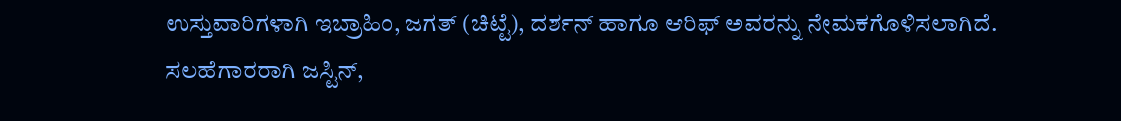ಉಸ್ತುವಾರಿಗಳಾಗಿ ಇಬ್ರಾಹಿಂ, ಜಗತ್ (ಚಿಟ್ಟೆ), ದರ್ಶನ್ ಹಾಗೂ ಆರಿಫ್ ಅವರನ್ನು ನೇಮಕಗೊಳಿಸಲಾಗಿದೆ.
ಸಲಹೆಗಾರರಾಗಿ ಜಸ್ಟಿನ್,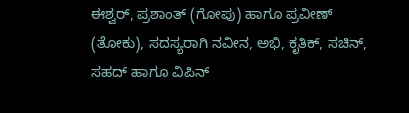ಈಶ್ವರ್, ಪ್ರಶಾಂತ್ (ಗೋಪು) ಹಾಗೂ ಪ್ರವೀಣ್ (ತೋಕು), ಸದಸ್ಯರಾಗಿ ನವೀನ, ಅಭಿ, ಕೃತಿಕ್, ಸಚಿನ್, ಸಹದ್ ಹಾಗೂ ವಿಪಿನ್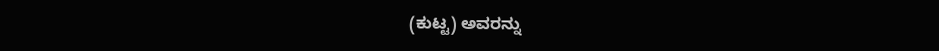(ಕುಟ್ಟ) ಅವರನ್ನು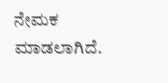ನೇಮಕ ಮಾಡಲಾಗಿದೆ.